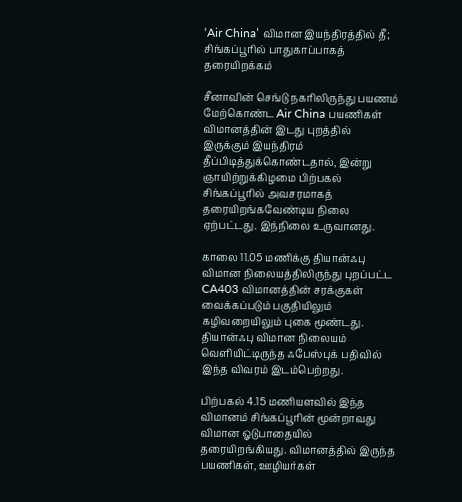‘Air China’ விமான இயந்திரத்தில் தீ; சிங்கப்பூரில் பாதுகாப்பாகத் தரையிறக்கம்

சீனாவின் செங்டு நகரிலிருந்து பயணம் மேற்கொண்ட Air China பயணிகள் விமானத்தின் இடது புறத்தில் இருக்கும் இயந்திரம் தீப்பிடித்துக்கொண்டதால், இன்று ஞாயிற்றுக்கிழமை பிற்பகல் சிங்கப்பூரில் அவசரமாகத் தரையிறங்கவேண்டிய நிலை ஏற்பட்டது. இந்நிலை உருவானது.

காலை 11.05 மணிக்கு தியான்ஃபு விமான நிலையத்திலிருந்து புறப்பட்ட CA403 விமானத்தின் சரக்குகள் வைக்கப்படும் பகுதியிலும் கழிவறையிலும் புகை மூண்டது. தியான்ஃபு விமான நிலையம் வெளியிட்டிருந்த ஃபேஸ்புக் பதிவில் இந்த விவரம் இடம்பெற்றது.

பிற்பகல் 4.15 மணியளவில் இந்த விமானம் சிங்கப்பூரின் மூன்றாவது விமான ஓடுபாதையில் தரையிறங்கியது. விமானத்தில் இருந்த பயணிகள், ஊழியர்கள்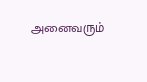அனைவரும்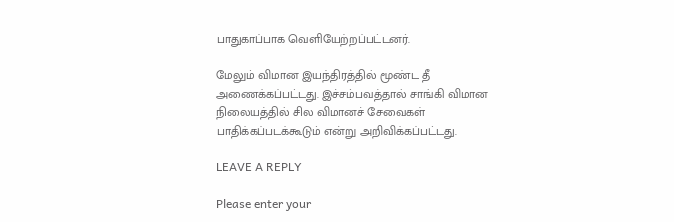பாதுகாப்பாக வெளியேற்றப்பட்டனர்.

மேலும் விமான இயந்திரத்தில் மூண்ட தீ அணைக்கப்பட்டது. இச்சம்பவத்தால் சாங்கி விமான நிலையத்தில் சில விமானச் சேவைகள் பாதிக்கப்படக்கூடும் என்று அறிவிக்கப்பட்டது.

LEAVE A REPLY

Please enter your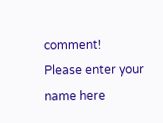comment!
Please enter your name here